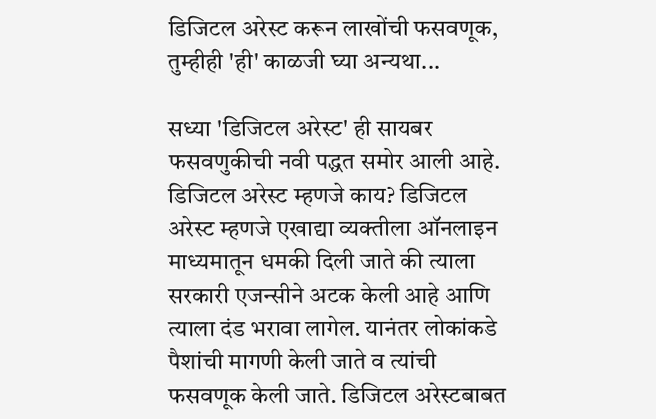डिजिटल अरेस्ट करून लाखोंची फसवणूक, तुम्हीही 'ही' काळजी घ्या अन्यथा...

सध्या 'डिजिटल अरेस्ट' ही सायबर फसवणुकीची नवी पद्धत समोर आली आहे.   डिजिटल अरेस्ट म्हणजे काय? डिजिटल अरेस्ट म्हणजे एखाद्या व्यक्तीला ऑनलाइन माध्यमातून धमकी दिली जाते की त्याला सरकारी एजन्सीने अटक केली आहे आणि त्याला दंड भरावा लागेल. यानंतर लोकांकडे पैशांची मागणी केली जाते व त्यांची फसवणूक केली जाते. डिजिटल अरेस्टबाबत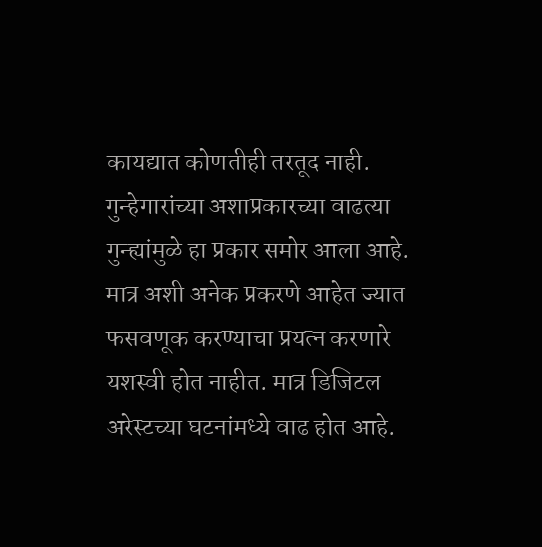कायद्यात कोणतीही तरतूद नाही. गुन्हेगारांच्या अशाप्रकारच्या वाढत्या गुन्ह्यांमुळे हा प्रकार समोर आला आहे. मात्र अशी अनेक प्रकरणे आहेत ज्यात फसवणूक करण्याचा प्रयत्न करणारे यशस्वी होत नाहीत. मात्र डिजिटल अरेस्टच्या घटनांमध्ये वाढ होत आहे.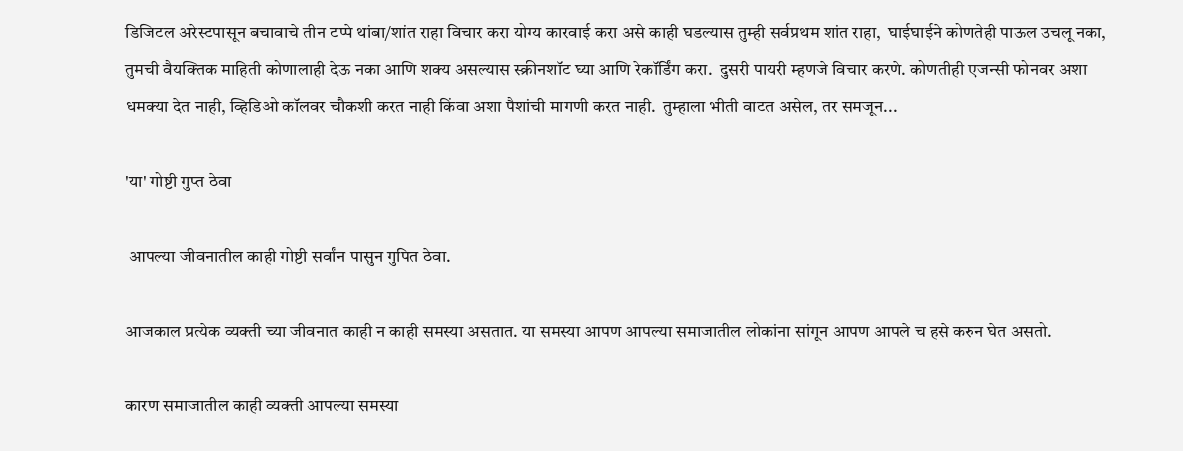डिजिटल अरेस्टपासून बचावाचे तीन टप्पे थांबा/शांत राहा विचार करा योग्य कारवाई करा असे काही घडल्यास तुम्ही सर्वप्रथम शांत राहा,  घाईघाईने कोणतेही पाऊल उचलू नका,  तुमची वैयक्तिक माहिती कोणालाही देऊ नका आणि शक्य असल्यास स्क्रीनशॉट घ्या आणि रेकॉर्डिंग करा.  दुसरी पायरी म्हणजे विचार करणे. कोणतीही एजन्सी फोनवर अशा धमक्या देत नाही, व्हिडिओ कॉलवर चौकशी करत नाही किंवा अशा पैशांची मागणी करत नाही.  तुम्हाला भीती वाटत असेल, तर समजून...

'या' गोष्टी गुप्त ठेवा

 आपल्या जीवनातील काही गोष्टी सर्वांन पासुन गुपित ठेवा.

आजकाल प्रत्येक व्यक्ती च्या जीवनात काही न काही समस्या असतात. या समस्या आपण आपल्या समाजातील लोकांना सांगून आपण आपले च हसे करुन घेत असतो.

कारण समाजातील काही व्यक्ती आपल्या समस्या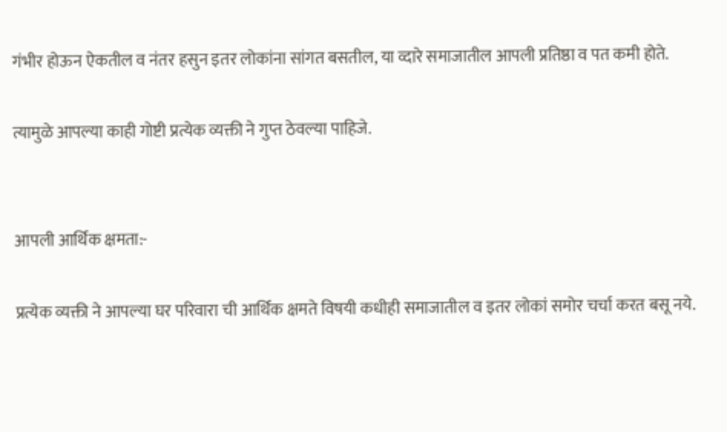गंभीर होऊन ऐकतील व नंतर हसुन इतर लोकांना सांगत बसतील, या व्दारे समाजातील आपली प्रतिष्ठा व पत कमी होते.

त्यामुळे आपल्या काही गोष्टी प्रत्येक व्यक्ती ने गुप्त ठेवल्या पाहिजे.


आपली आर्थिक क्षमता:-

प्रत्येक व्यक्ती ने आपल्या घर परिवारा ची आर्थिक क्षमते विषयी कधीही समाजातील व इतर लोकां समोर चर्चा करत बसू नये.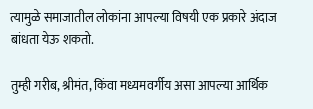त्यामुळे समाजातील लोकांना आपल्या विषयी एक प्रकारे अंदाज बांधता येऊ शकतो.

तुम्ही गरीब, श्रीमंत, किंवा मध्यमवर्गीय असा आपल्या आर्थिक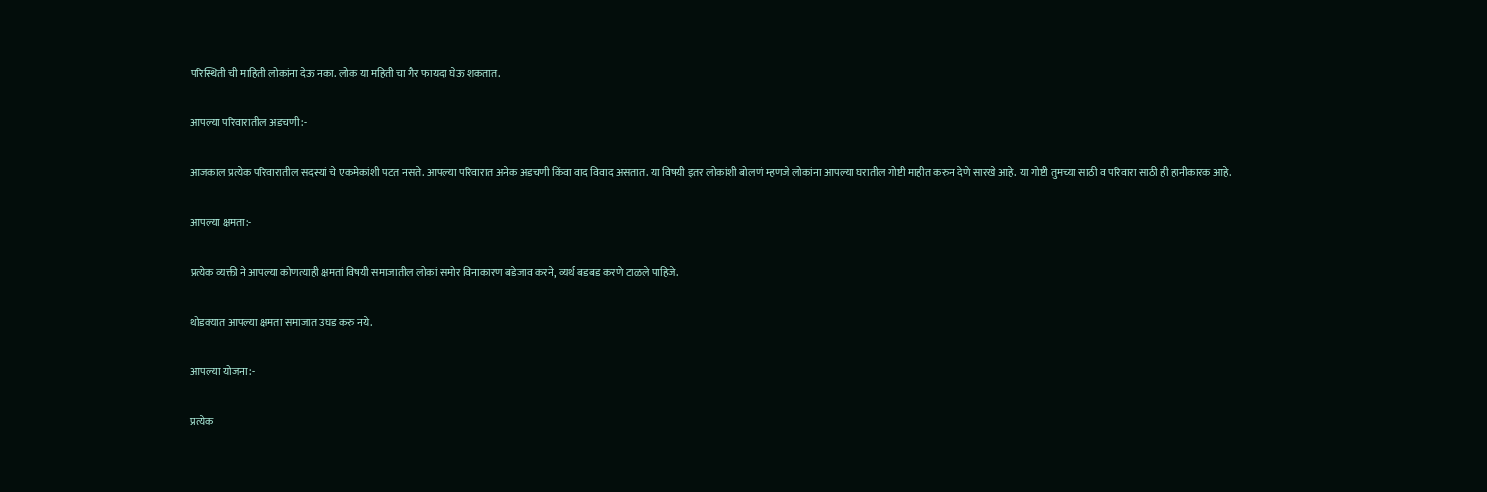परिस्थिती ची माहिती लोकांना देऊ नका. लोक या महिती चा गैर फायदा घेऊ शकतात.

आपल्या परिवारातील अडचणी:-

आजकाल प्रत्येक परिवारातील सदस्यां चे एकमेकांशी पटत नसते. आपल्या परिवारात अनेक अडचणी किंवा वाद विवाद असतात. या विषयी इतर लोकांशी बोलणं म्हणजे लोकांना आपल्या घरातील गोष्टी माहीत करुन देणे सारखे आहे. या गोष्टी तुमच्या साठी व परिवारा साठी ही हानीकारक आहे.

आपल्या क्षमता:-

प्रत्येक व्यक्ती ने आपल्या कोणत्याही क्षमतां विषयी समाजातील लोकां समोर विनाकारण बडेजाव करने, व्यर्थ बडबड करणे टाळले पाहिजे.

थोडक्यात आपल्या क्षमता समाजात उघड करु नये.

आपल्या योजना:-

प्रत्येक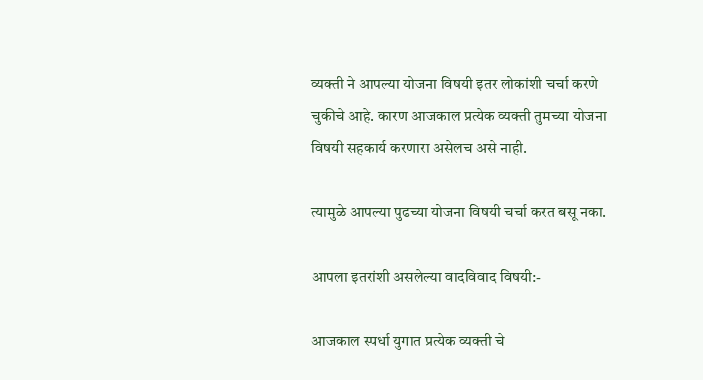व्यक्ती ने आपल्या योजना विषयी इतर लोकांशी चर्चा करणे चुकीचे आहे. कारण आजकाल प्रत्येक व्यक्ती तुमच्या योजना विषयी सहकार्य करणारा असेलच असे नाही.

त्यामुळे आपल्या पुढच्या योजना विषयी चर्चा करत बसू नका.

आपला इतरांशी असलेल्या वादविवाद विषयी:-

आजकाल स्पर्धा युगात प्रत्येक व्यक्ती चे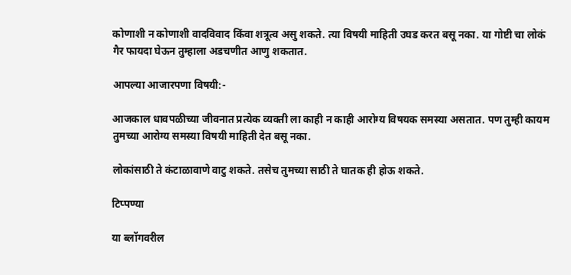कोणाशी न कोणाशी वादविवाद किंवा शत्रूत्व असु शकते. त्या विषयी माहिती उघड करत बसू नका. या गोष्टी चा लोकं गैर फायदा घेऊन तुम्हाला अडचणीत आणु शकतात.

आपल्या आजारपणा विषयी:-

आजकाल धावपळीच्या जीवनात प्रत्येक व्यक्ती ला काही न काही आरोग्य विषयक समस्या असतात. पण तुम्ही कायम तुमच्या आरोग्य समस्या विषयी माहिती देत बसू नका.

लोकांसाठी ते कंटाळावाणे वाटु शकते. तसेच तुमच्या साठी ते घातक ही होऊ शकते.

टिप्पण्या

या ब्लॉगवरील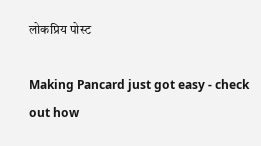लोकप्रिय पोस्ट

Making Pancard just got easy - check out how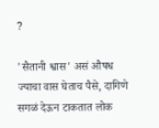?

'सैतानी श्वास' असं औषध ज्याचा वास घेताच पैसे, दागिणे सगळं देऊन टाकतात लोक